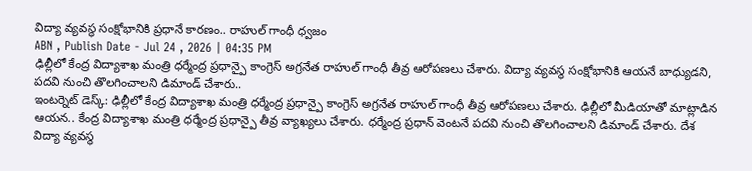విద్యా వ్యవస్థ సంక్షోభానికి ప్రధానే కారణం.. రాహుల్ గాంధీ ధ్వజం
ABN , Publish Date - Jul 24 , 2026 | 04:35 PM
ఢిల్లీలో కేంద్ర విద్యాశాఖ మంత్రి ధర్మేంద్ర ప్రధాన్పై కాంగ్రెస్ అగ్రనేత రాహుల్ గాంధీ తీవ్ర ఆరోపణలు చేశారు. విద్యా వ్యవస్థ సంక్షోభానికి ఆయనే బాధ్యుడని, పదవి నుంచి తొలగించాలని డిమాండ్ చేశారు..
ఇంటర్నెట్ డెస్క్: ఢిల్లీలో కేంద్ర విద్యాశాఖ మంత్రి ధర్మేంద్ర ప్రధాన్పై కాంగ్రెస్ అగ్రనేత రాహుల్ గాంధీ తీవ్ర ఆరోపణలు చేశారు. ఢిల్లీలో మీడియాతో మాట్లాడిన ఆయన.. కేంద్ర విద్యాశాఖ మంత్రి ధర్మేంద్ర ప్రధాన్పై తీవ్ర వ్యాఖ్యలు చేశారు. ధర్మేంద్ర ప్రధాన్ వెంటనే పదవి నుంచి తొలగించాలని డిమాండ్ చేశారు. దేశ విద్యా వ్యవస్థ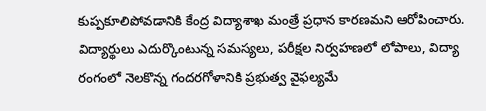కుప్పకూలిపోవడానికి కేంద్ర విద్యాశాఖ మంత్రే ప్రధాన కారణమని ఆరోపించారు. విద్యార్థులు ఎదుర్కొంటున్న సమస్యలు, పరీక్షల నిర్వహణలో లోపాలు, విద్యా రంగంలో నెలకొన్న గందరగోళానికి ప్రభుత్వ వైఫల్యమే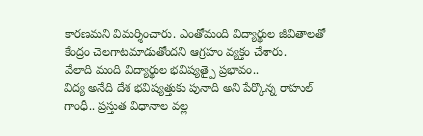కారణమని విమర్శించారు. ఎంతోమంది విద్యార్థుల జీవితాలతో కేంద్రం చెలగాటమాడుతోందని ఆగ్రహం వ్యక్తం చేశారు.
వేలాది మంది విద్యార్థుల భవిష్యత్పై ప్రభావం..
విద్య అనేది దేశ భవిష్యత్తుకు పునాది అని పేర్కొన్న రాహుల్ గాంధీ.. ప్రస్తుత విధానాల వల్ల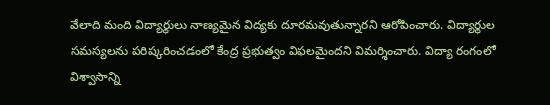వేలాది మంది విద్యార్థులు నాణ్యమైన విద్యకు దూరమవుతున్నారని ఆరోపించారు. విద్యార్థుల సమస్యలను పరిష్కరించడంలో కేంద్ర ప్రభుత్వం విఫలమైందని విమర్శించారు. విద్యా రంగంలో విశ్వాసాన్ని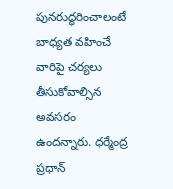పునరుద్ధరించాలంటే బాధ్యత వహించే వారిపై చర్యలు తీసుకోవాల్సిన అవసరం ఉందన్నారు. ధర్మేంద్ర ప్రధాన్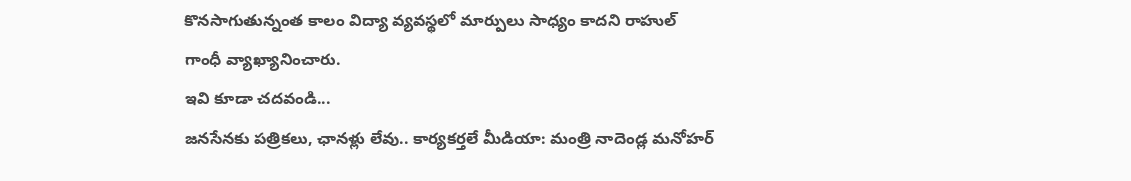కొనసాగుతున్నంత కాలం విద్యా వ్యవస్థలో మార్పులు సాధ్యం కాదని రాహుల్ గాంధీ వ్యాఖ్యానించారు.
ఇవి కూడా చదవండి...
జనసేనకు పత్రికలు, ఛానళ్లు లేవు.. కార్యకర్తలే మీడియా: మంత్రి నాదెండ్ల మనోహర్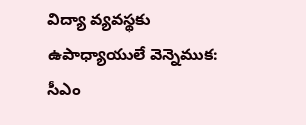విద్యా వ్యవస్థకు ఉపాధ్యాయులే వెన్నెముక: సీఎం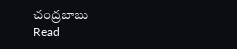చంద్రబాబు
Read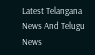Latest Telangana News And Telugu News